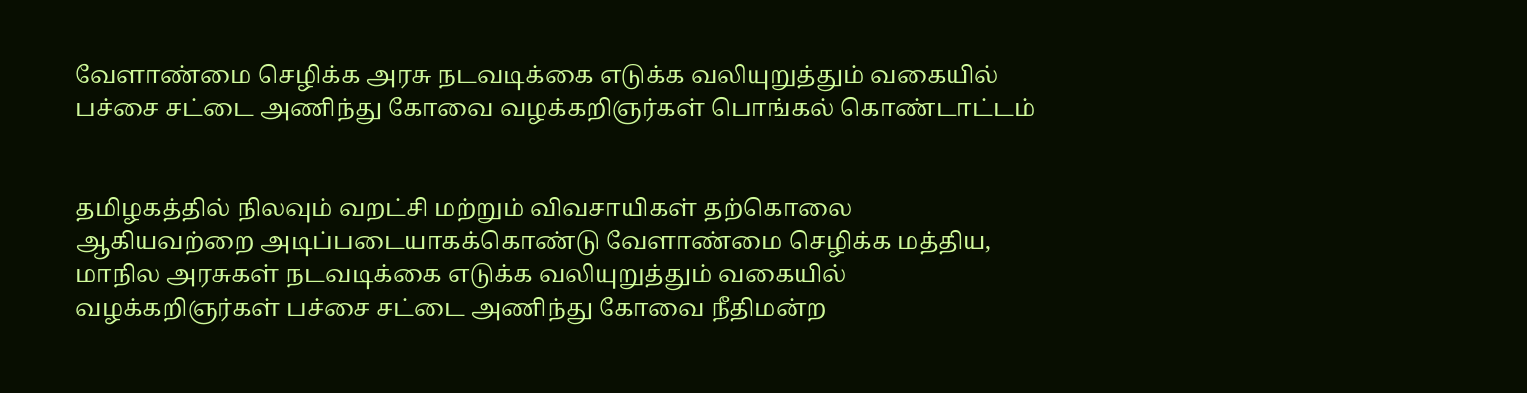வேளாண்மை செழிக்க அரசு நடவடிக்கை எடுக்க வலியுறுத்தும் வகையில் பச்சை சட்டை அணிந்து கோவை வழக்கறிஞர்கள் பொங்கல் கொண்டாட்டம்


தமிழகத்தில் நிலவும் வறட்சி மற்றும் விவசாயிகள் தற்கொலை ஆகியவற்றை அடிப்படையாகக்கொண்டு வேளாண்மை செழிக்க மத்திய, மாநில அரசுகள் நடவடிக்கை எடுக்க வலியுறுத்தும் வகையில் வழக்கறிஞர்கள் பச்சை சட்டை அணிந்து கோவை நீதிமன்ற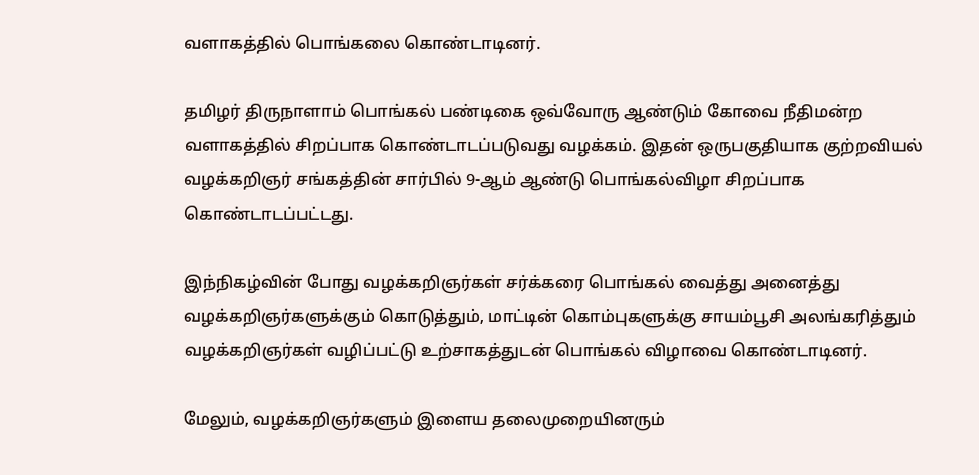வளாகத்தில் பொங்கலை கொண்டாடினர்.

தமிழர் திருநாளாம் பொங்கல் பண்டிகை ஒவ்வோரு ஆண்டும் கோவை நீதிமன்ற வளாகத்தில் சிறப்பாக கொண்டாடப்படுவது வழக்கம். இதன் ஒருபகுதியாக குற்றவியல் வழக்கறிஞர் சங்கத்தின் சார்பில் 9-ஆம் ஆண்டு பொங்கல்விழா சிறப்பாக கொண்டாடப்பட்டது.

இந்நிகழ்வின் போது வழக்கறிஞர்கள் சர்க்கரை பொங்கல் வைத்து அனைத்து வழக்கறிஞர்களுக்கும் கொடுத்தும், மாட்டின் கொம்புகளுக்கு சாயம்பூசி அலங்கரித்தும் வழக்கறிஞர்கள் வழிப்பட்டு உற்சாகத்துடன் பொங்கல் விழாவை கொண்டாடினர்.

மேலும், வழக்கறிஞர்களும் இளைய தலைமுறையினரும்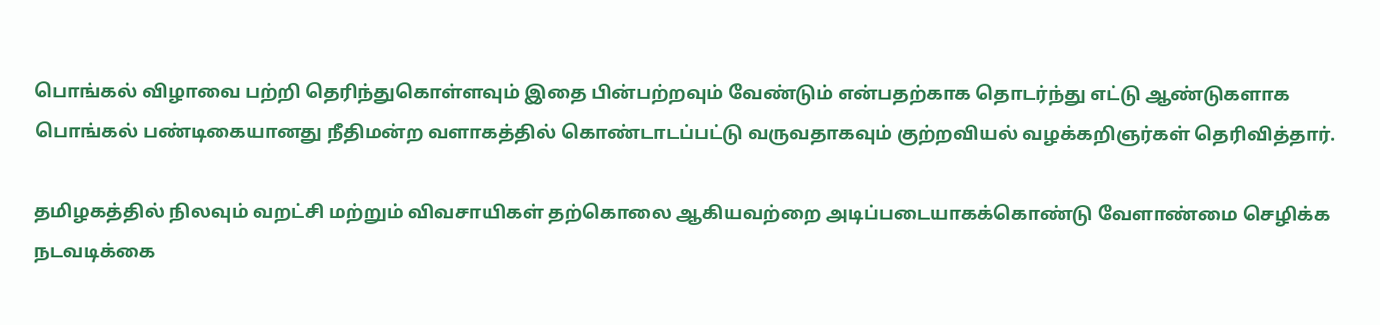பொங்கல் விழாவை பற்றி தெரிந்துகொள்ளவும் இதை பின்பற்றவும் வேண்டும் என்பதற்காக தொடர்ந்து எட்டு ஆண்டுகளாக பொங்கல் பண்டிகையானது நீதிமன்ற வளாகத்தில் கொண்டாடப்பட்டு வருவதாகவும் குற்றவியல் வழக்கறிஞர்கள் தெரிவித்தார்.

தமிழகத்தில் நிலவும் வறட்சி மற்றும் விவசாயிகள் தற்கொலை ஆகியவற்றை அடிப்படையாகக்கொண்டு வேளாண்மை செழிக்க நடவடிக்கை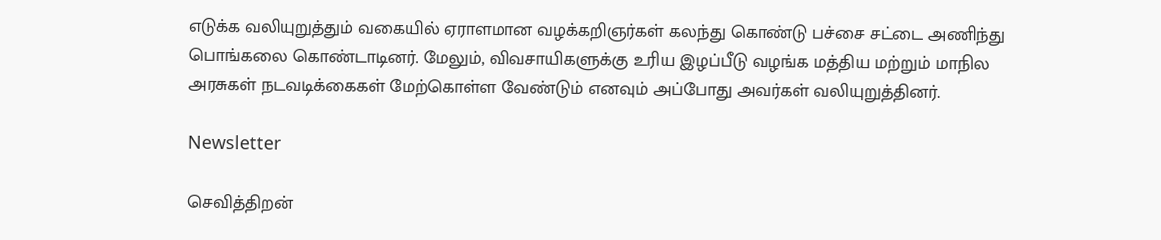எடுக்க வலியுறுத்தும் வகையில் ஏராளமான வழக்கறிஞர்கள் கலந்து கொண்டு பச்சை சட்டை அணிந்து பொங்கலை கொண்டாடினர். மேலும், விவசாயிகளுக்கு உரிய இழப்பீடு வழங்க மத்திய மற்றும் மாநில அரசுகள் நடவடிக்கைகள் மேற்கொள்ள வேண்டும் எனவும் அப்போது அவர்கள் வலியுறுத்தினர்.

Newsletter

செவித்திறன்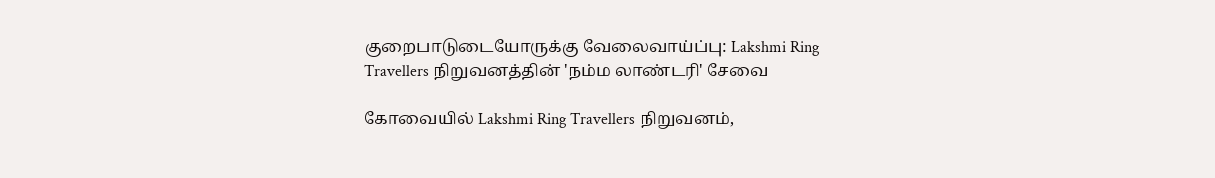குறைபாடுடையோருக்கு வேலைவாய்ப்பு: Lakshmi Ring Travellers நிறுவனத்தின் 'நம்ம லாண்டரி' சேவை

கோவையில் Lakshmi Ring Travellers நிறுவனம்,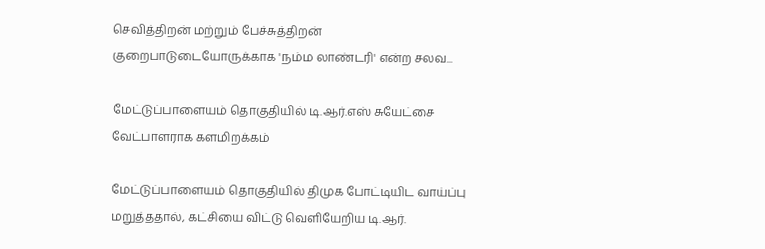செவித்திறன் மற்றும் பேச்சுத்திறன் குறைபாடுடையோருக்காக 'நம்ம லாண்டரி' என்ற சலவ...

மேட்டுப்பாளையம் தொகுதியில் டி.ஆர்.எஸ் சுயேட்சை வேட்பாளராக களமிறக்கம்

மேட்டுப்பாளையம் தொகுதியில் திமுக போட்டியிட வாய்ப்பு மறுத்ததால், கட்சியை விட்டு வெளியேறிய டி.ஆர்.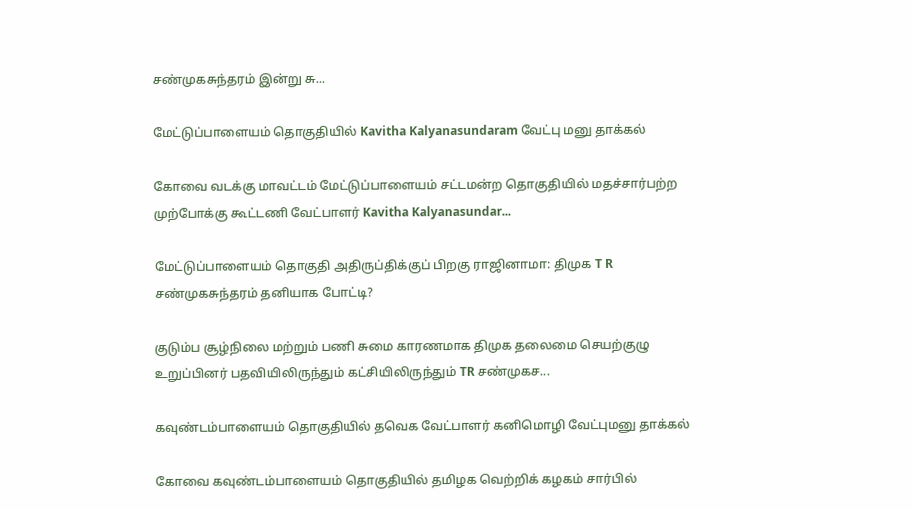சண்முகசுந்தரம் இன்று சு...

மேட்டுப்பாளையம் தொகுதியில் Kavitha Kalyanasundaram வேட்பு மனு தாக்கல்

கோவை வடக்கு மாவட்டம் மேட்டுப்பாளையம் சட்டமன்ற தொகுதியில் மதச்சார்பற்ற முற்போக்கு கூட்டணி வேட்பாளர் Kavitha Kalyanasundar...

மேட்டுப்பாளையம் தொகுதி அதிருப்திக்குப் பிறகு ராஜினாமா: திமுக T R சண்முகசுந்தரம் தனியாக போட்டி?

குடும்ப சூழ்நிலை மற்றும் பணி சுமை காரணமாக திமுக தலைமை செயற்குழு உறுப்பினர் பதவியிலிருந்தும் கட்சியிலிருந்தும் TR சண்முகச...

கவுண்டம்பாளையம் தொகுதியில் தவெக வேட்பாளர் கனிமொழி வேட்புமனு தாக்கல்

கோவை கவுண்டம்பாளையம் தொகுதியில் தமிழக வெற்றிக் கழகம் சார்பில்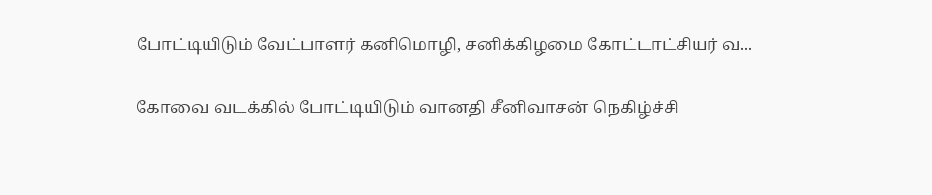போட்டியிடும் வேட்பாளர் கனிமொழி, சனிக்கிழமை கோட்டாட்சியர் வ...

கோவை வடக்கில் போட்டியிடும் வானதி சீனிவாசன் நெகிழ்ச்சி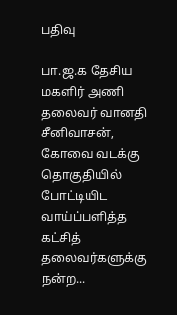பதிவு

பா.ஜ.க தேசிய மகளிர் அணி தலைவர் வானதி சீனிவாசன், கோவை வடக்கு தொகுதியில் போட்டியிட வாய்ப்பளித்த கட்சித் தலைவர்களுக்கு நன்ற...